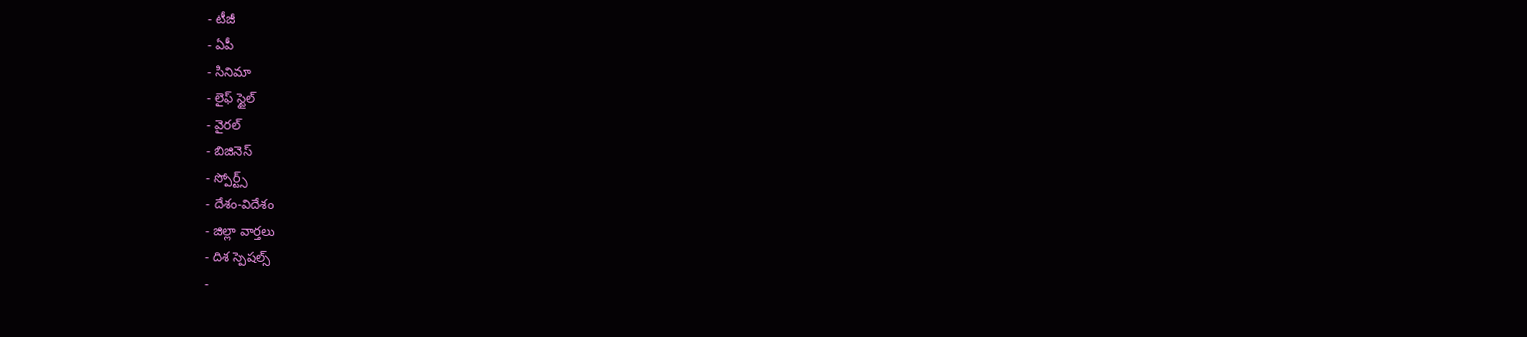- టీజీ
- ఏపీ
- సినిమా
- లైఫ్ స్టైల్
- వైరల్
- బిజినెస్
- స్పోర్ట్స్
- దేశం-విదేశం
- జిల్లా వార్తలు
- దిశ స్పెషల్స్
-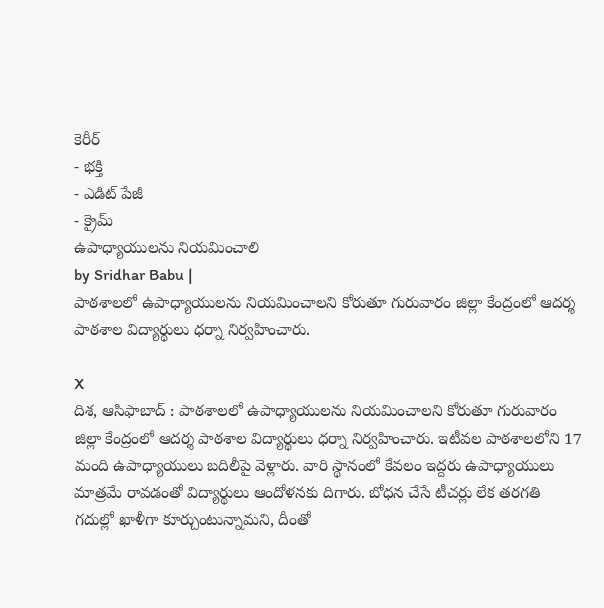కెరీర్
- భక్తి
- ఎడిట్ పేజీ
- క్రైమ్
ఉపాధ్యాయులను నియమించాలి
by Sridhar Babu |
పాఠశాలలో ఉపాధ్యాయులను నియమించాలని కోరుతూ గురువారం జిల్లా కేంద్రంలో ఆదర్శ పాఠశాల విద్యార్థులు ధర్నా నిర్వహించారు.

X
దిశ, ఆసిఫాబాద్ : పాఠశాలలో ఉపాధ్యాయులను నియమించాలని కోరుతూ గురువారం జిల్లా కేంద్రంలో ఆదర్శ పాఠశాల విద్యార్థులు ధర్నా నిర్వహించారు. ఇటీవల పాఠశాలలోని 17 మంది ఉపాధ్యాయులు బదిలీపై వెళ్లారు. వారి స్థానంలో కేవలం ఇద్దరు ఉపాధ్యాయులు మాత్రమే రావడంతో విద్యార్థులు ఆందోళనకు దిగారు. బోధన చేసే టీచర్లు లేక తరగతి గదుల్లో ఖాళీగా కూర్చుంటున్నామని, దీంతో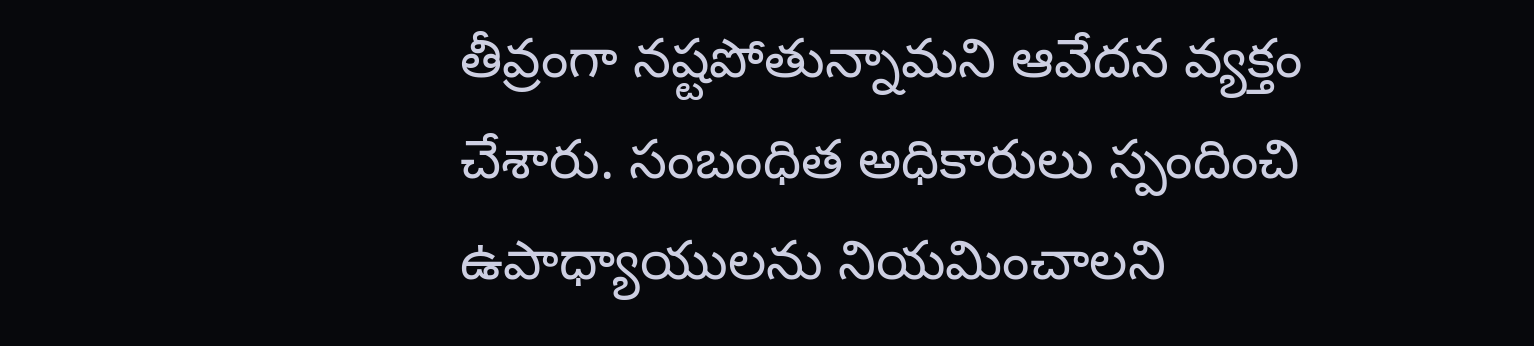తీవ్రంగా నష్టపోతున్నామని ఆవేదన వ్యక్తం చేశారు. సంబంధిత అధికారులు స్పందించి ఉపాధ్యాయులను నియమించాలని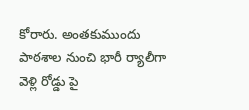కోరారు. అంతకుముందు పాఠశాల నుంచి భారీ ర్యాలీగా వెళ్లి రోడ్డు పై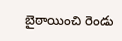బైఠాయించి రెండు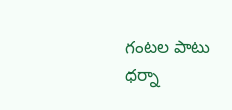గంటల పాటు ధర్నా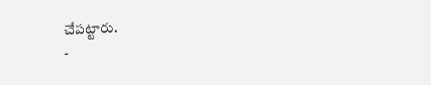చేపట్టారు.
-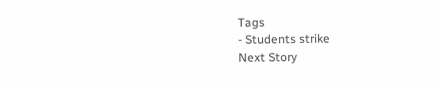Tags
- Students strike
Next Story